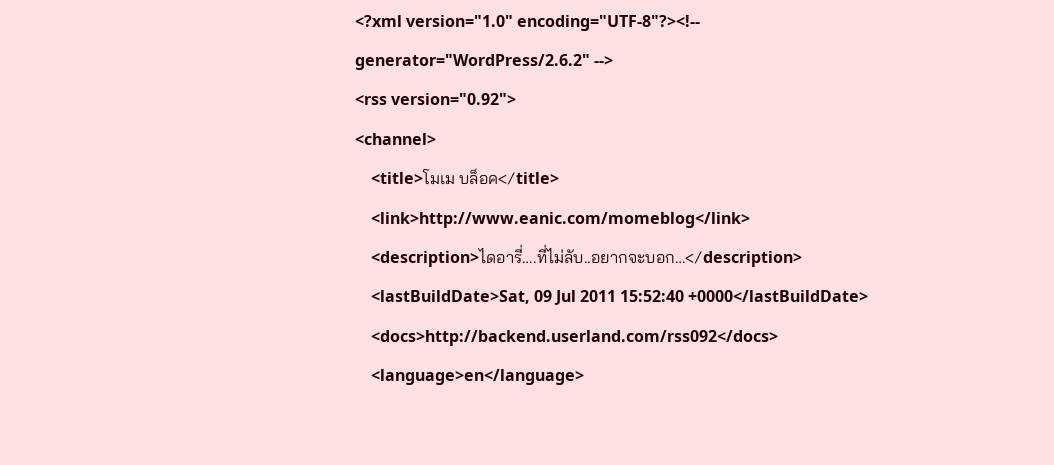<?xml version="1.0" encoding="UTF-8"?><!-- generator="WordPress/2.6.2" -->
<rss version="0.92">
<channel>
    <title>โมเม บล็อค</title>
    <link>http://www.eanic.com/momeblog</link>
    <description>ไดอารี่….ที่ไม่ลับ..อยากจะบอก…</description>
    <lastBuildDate>Sat, 09 Jul 2011 15:52:40 +0000</lastBuildDate>
    <docs>http://backend.userland.com/rss092</docs>
    <language>en</language>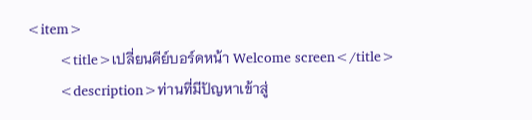<item>
        <title>เปลี่ยนคีย์บอร์ดหน้า Welcome screen</title>
        <description>ท่านที่มีปัญหาเข้าสู่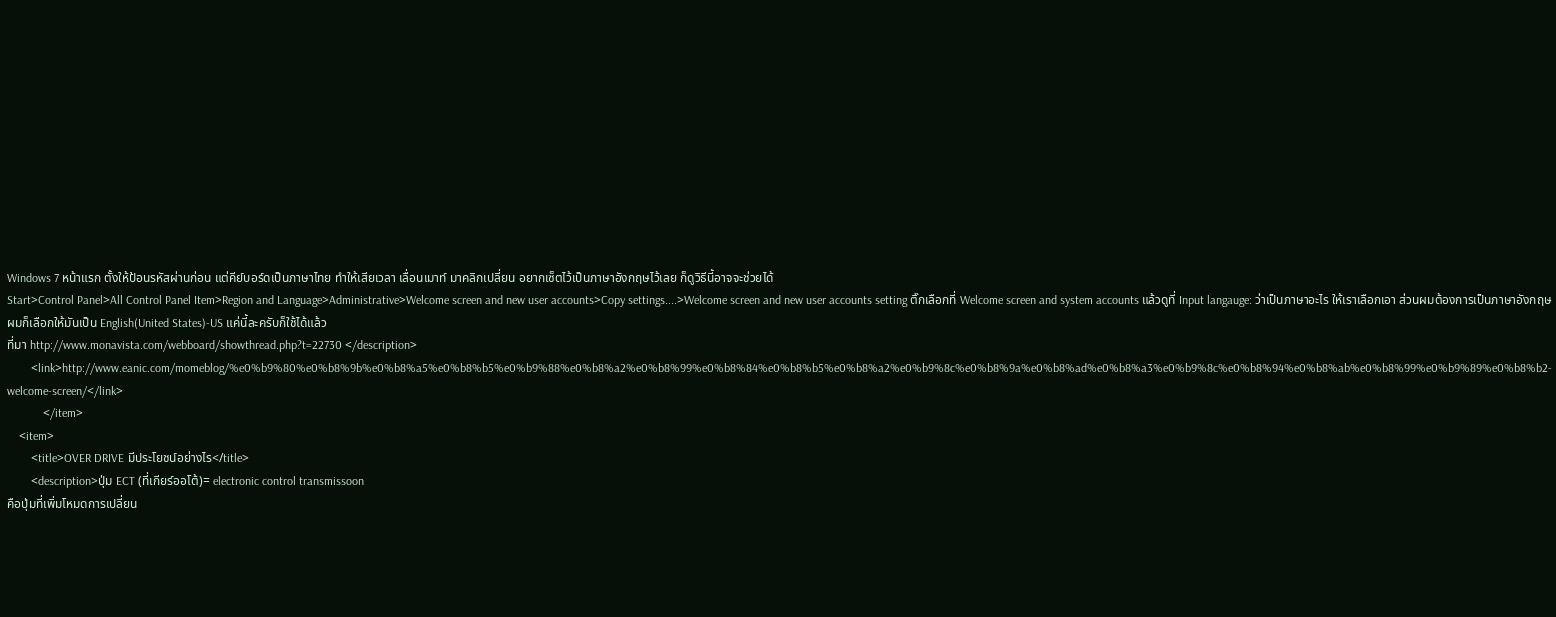Windows 7 หน้าแรก ตั้งให้ป้อนรหัสผ่านก่อน แต่คีย์บอร์ดเป็นภาษาไทย ทำให้เสียเวลา เลื่อนเมาท์ มาคลิกเปลี่ยน อยากเซ็ตไว้เป็นภาษาอังกฤษไว้เลย ก็ดูวิธีนี้อาจจะช่วยได้
Start>Control Panel>All Control Panel Item>Region and Language>Administrative>Welcome screen and new user accounts>Copy settings....>Welcome screen and new user accounts setting ติ๊กเลือกที่ Welcome screen and system accounts แล้วดูที่ Input langauge: ว่าเป็นภาษาอะไร ให้เราเลือกเอา ส่วนผมต้องการเป็นภาษาอังกฤษ ผมก็เลือกให้มันเป็น English(United States)-US แค่นี้ละครับก็ใช้ได้แล้ว
ที่มา http://www.monavista.com/webboard/showthread.php?t=22730 </description>
        <link>http://www.eanic.com/momeblog/%e0%b9%80%e0%b8%9b%e0%b8%a5%e0%b8%b5%e0%b9%88%e0%b8%a2%e0%b8%99%e0%b8%84%e0%b8%b5%e0%b8%a2%e0%b9%8c%e0%b8%9a%e0%b8%ad%e0%b8%a3%e0%b9%8c%e0%b8%94%e0%b8%ab%e0%b8%99%e0%b9%89%e0%b8%b2-welcome-screen/</link>
            </item>
    <item>
        <title>OVER DRIVE มีประโยชน์อย่างไร</title>
        <description>ปุ่ม ECT (ที่เกียร์ออโต้)= electronic control transmissoon
คือปุ่มที่เพิ่มโหมดการเปลี่ยน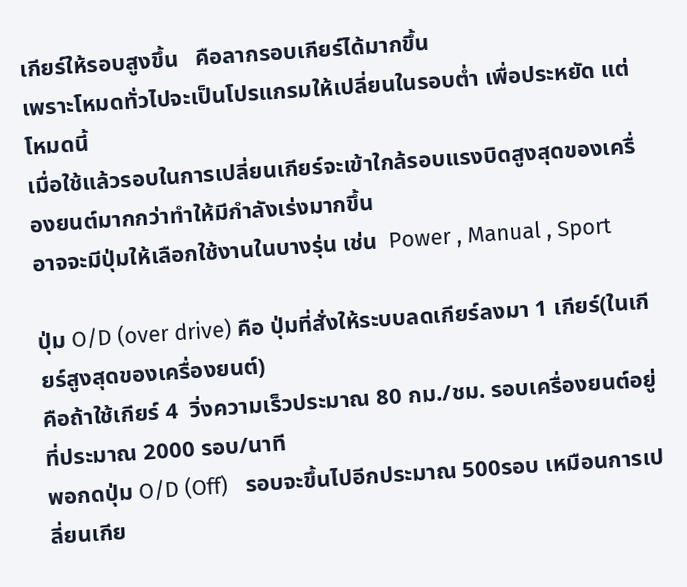เกียร์ให้รอบสูงขึ้น   คือลากรอบเกียร์ได้มากขึ้น
เพราะโหมดทั่วไปจะเป็นโปรแกรมให้เปลี่ยนในรอบต่ำ เพื่อประหยัด แต่โหมดนี้
เมื่อใช้แล้วรอบในการเปลี่ยนเกียร์จะเข้าใกล้รอบแรงบิดสูงสุดของเครื่องยนต์มากกว่าทำให้มีกำลังเร่งมากขึ้น
อาจจะมีปุ่มให้เลือกใช้งานในบางรุ่น เช่น  Power , Manual , Sport

ปุ่ม O/D (over drive) คือ ปุ่มที่สั่งให้ระบบลดเกียร์ลงมา 1 เกียร์(ในเกียร์สูงสุดของเครื่องยนต์)
คือถ้าใช้เกียร์ 4  วิ่งความเร็วประมาณ 80 กม./ชม. รอบเครื่องยนต์อยู่ที่ประมาณ 2000 รอบ/นาที
พอกดปุ่ม O/D (Off)   รอบจะขึ้นไปอีกประมาณ 500รอบ เหมือนการเปลี่ยนเกีย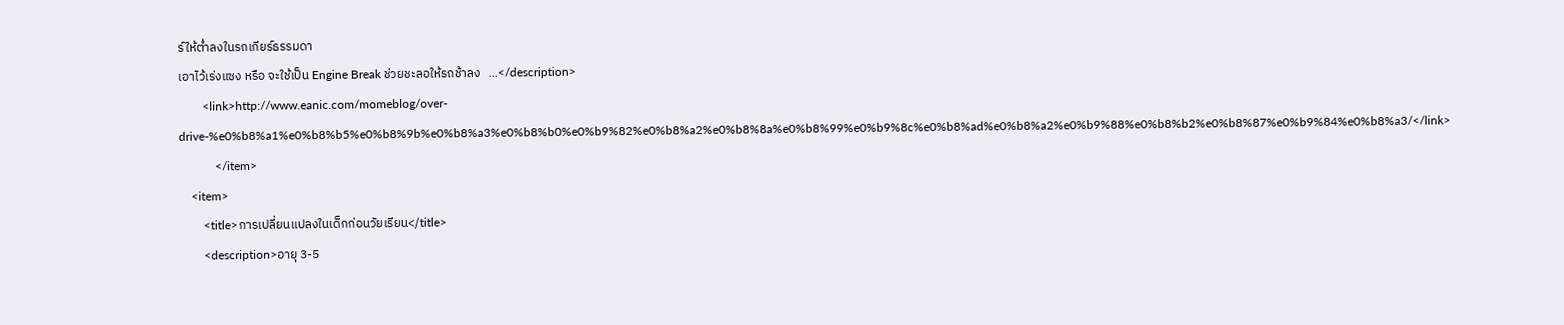ร์ให้ต่ำลงในรถเกียร์ธรรมดา
เอาไว้เร่งแซง หรือ จะใช้เป็น Engine Break ช่วยชะลอให้รถช้าลง   ...</description>
        <link>http://www.eanic.com/momeblog/over-drive-%e0%b8%a1%e0%b8%b5%e0%b8%9b%e0%b8%a3%e0%b8%b0%e0%b9%82%e0%b8%a2%e0%b8%8a%e0%b8%99%e0%b9%8c%e0%b8%ad%e0%b8%a2%e0%b9%88%e0%b8%b2%e0%b8%87%e0%b9%84%e0%b8%a3/</link>
            </item>
    <item>
        <title>การเปลี่ยนแปลงในเด็กก่อนวัยเรียน</title>
        <description>อายุ 3-5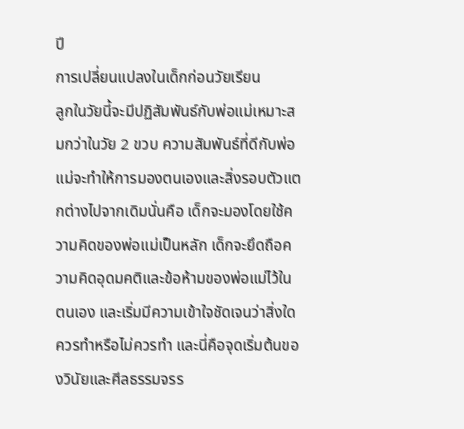ปี
การเปลี่ยนแปลงในเด็กก่อนวัยเรียน
ลูกในวัยนี้จะมีปฏิสัมพันธ์กับพ่อแม่เหมาะสมกว่าในวัย 2 ขวบ ความสัมพันธ์ที่ดีกับพ่อแม่จะทำให้การมองตนเองและสิ่งรอบตัวแตกต่างไปจากเดิมนั่นคือ เด็กจะมองโดยใช้ความคิดของพ่อแม่เป็นหลัก เด็กจะยึดถือความคิดอุดมคติและข้อห้ามของพ่อแม่ไว้ในตนเอง และเริ่มมีความเข้าใจชัดเจนว่าสิ่งใดควรทำหรือไม่ควรทำ และนี่คือจุดเริ่มต้นของวินัยและศีลธรรมจรร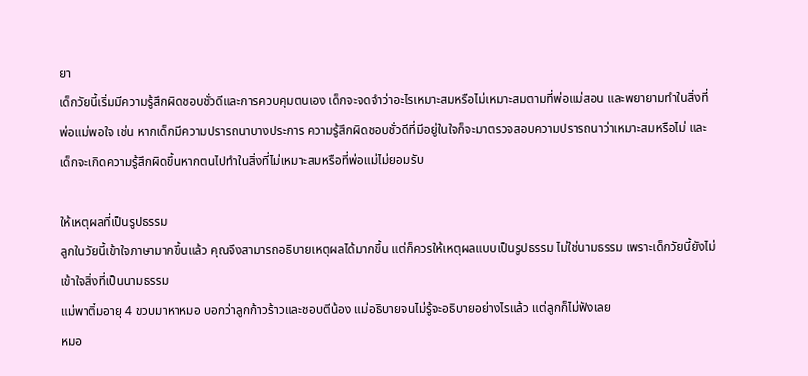ยา
เด็กวัยนี้เริ่มมีความรู้สึกผิดชอบชั่วดีและการควบคุมตนเอง เด็กจะจดจำว่าอะไรเหมาะสมหรือไม่เหมาะสมตามที่พ่อแม่สอน และพยายามทำในสิ่งที่พ่อแม่พอใจ เช่น หากเด็กมีความปรารถนาบางประการ ความรู้สึกผิดชอบชั่วดีที่มีอยู่ในใจก็จะมาตรวจสอบความปรารถนาว่าเหมาะสมหรือไม่ และเด็กจะเกิดความรู้สึกผิดขึ้นหากตนไปทำในสิ่งที่ไม่เหมาะสมหรือที่พ่อแม่ไม่ยอมรับ

ให้เหตุผลที่เป็นรูปธรรม
ลูกในวัยนี้เข้าใจภาษามากขึ้นแล้ว คุณจึงสามารถอธิบายเหตุผลได้มากขึ้น แต่ก็ควรให้เหตุผลแบบเป็นรูปธรรม ไม่ใช่นามธรรม เพราะเด็กวัยนี้ยังไม่เข้าใจสิ่งที่เป็นนามธรรม
แม่พาติ๋มอายุ 4 ขวบมาหาหมอ บอกว่าลูกก้าวร้าวและชอบตีน้อง แม่อธิบายจนไม่รู้จะอธิบายอย่างไรแล้ว แต่ลูกก็ไม่ฟังเลย
หมอ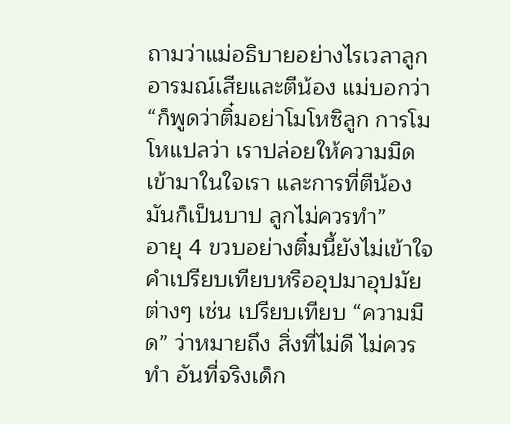ถามว่าแม่อธิบายอย่างไรเวลาลูกอารมณ์เสียและตีน้อง แม่บอกว่า “ก็พูดว่าติ๋มอย่าโมโหซิลูก การโมโหแปลว่า เราปล่อยให้ความมืดเข้ามาในใจเรา และการที่ตีน้องมันก็เป็นบาป ลูกไม่ควรทำ”
อายุ 4 ขวบอย่างติ๋มนี้ยังไม่เข้าใจคำเปรียบเทียบหรืออุปมาอุปมัยต่างๆ เช่น เปรียบเทียบ “ความมืด” ว่าหมายถึง สิ่งที่ไม่ดี ไม่ควรทำ อันที่จริงเด็ก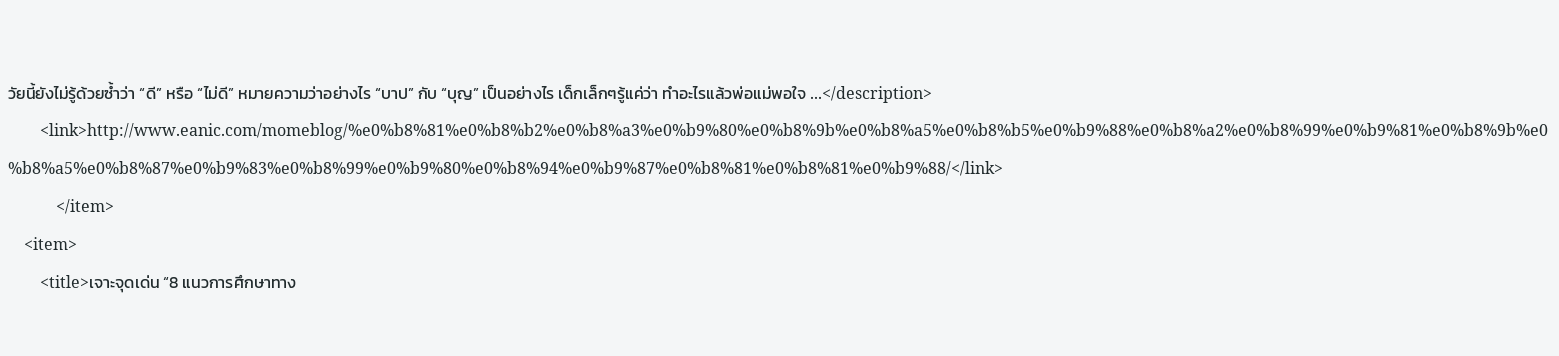วัยนี้ยังไม่รู้ด้วยซ้ำว่า “ดี” หรือ “ไม่ดี” หมายความว่าอย่างไร “บาป” กับ “บุญ” เป็นอย่างไร เด็กเล็กๆรู้แค่ว่า ทำอะไรแล้วพ่อแม่พอใจ ...</description>
        <link>http://www.eanic.com/momeblog/%e0%b8%81%e0%b8%b2%e0%b8%a3%e0%b9%80%e0%b8%9b%e0%b8%a5%e0%b8%b5%e0%b9%88%e0%b8%a2%e0%b8%99%e0%b9%81%e0%b8%9b%e0%b8%a5%e0%b8%87%e0%b9%83%e0%b8%99%e0%b9%80%e0%b8%94%e0%b9%87%e0%b8%81%e0%b8%81%e0%b9%88/</link>
            </item>
    <item>
        <title>เจาะจุดเด่น “8 แนวการศึกษาทาง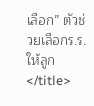เลือก” ตัวช่วยเลือกร.ร.ให้ลูก</title>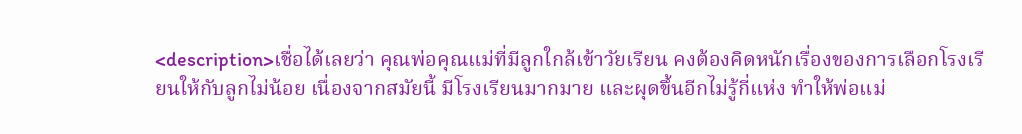<description>เชื่อได้เลยว่า คุณพ่อคุณแม่ที่มีลูกใกล้เข้าวัยเรียน คงต้องคิดหนักเรื่องของการเลือกโรงเรียนให้กับลูกไม่น้อย เนื่องจากสมัยนี้ มีโรงเรียนมากมาย และผุดขึ้นอีกไม่รู้กี่แห่ง ทำให้พ่อแม่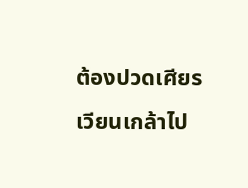ต้องปวดเศียรเวียนเกล้าไป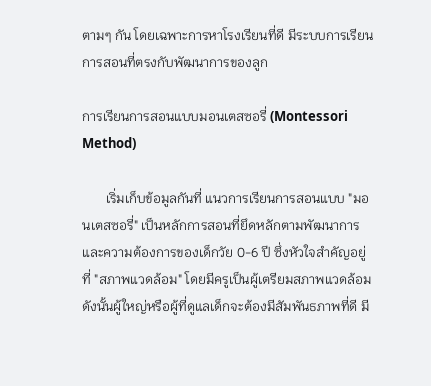ตามๆ กัน โดยเฉพาะการหาโรงเรียนที่ดี มีระบบการเรียนการสอนที่ตรงกับพัฒนาการของลูก

การเรียนการสอนแบบมอนเตสซอรี่ (Montessori Method)

       เริ่มเก็บข้อมูลกันที่ แนวการเรียนการสอนแบบ "มอนเตสซอรี่" เป็นหลักการสอนที่ยึดหลักตามพัฒนาการและความต้องการของเด็กวัย 0-6 ปี ซึ่งหัวใจสำคัญอยู่ที่ "สภาพแวดล้อม" โดยมีครูเป็นผู้เตรียมสภาพแวดล้อม ดังนั้นผู้ใหญ่หรือผู้ที่ดูแลเด็กจะต้องมีสัมพันธภาพที่ดี มี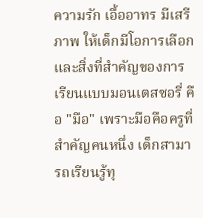ความรัก เอื้ออาทร มีเสรีภาพ ให้เด็กมีโอการเลือกและสิ่งที่สำคัญของการเรียนแบบมอนเตสซอรี่ คือ "มือ" เพราะมือคือครูที่สำคัญคนหนึ่ง เด็กสามารถเรียนรู้ทุ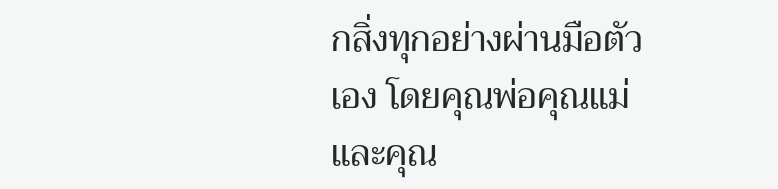กสิ่งทุกอย่างผ่านมือตัวเอง โดยคุณพ่อคุณแม่และคุณ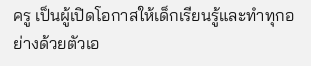ครู เป็นผู้เปิดโอกาสให้เด็กเรียนรู้และทำทุกอย่างด้วยตัวเอ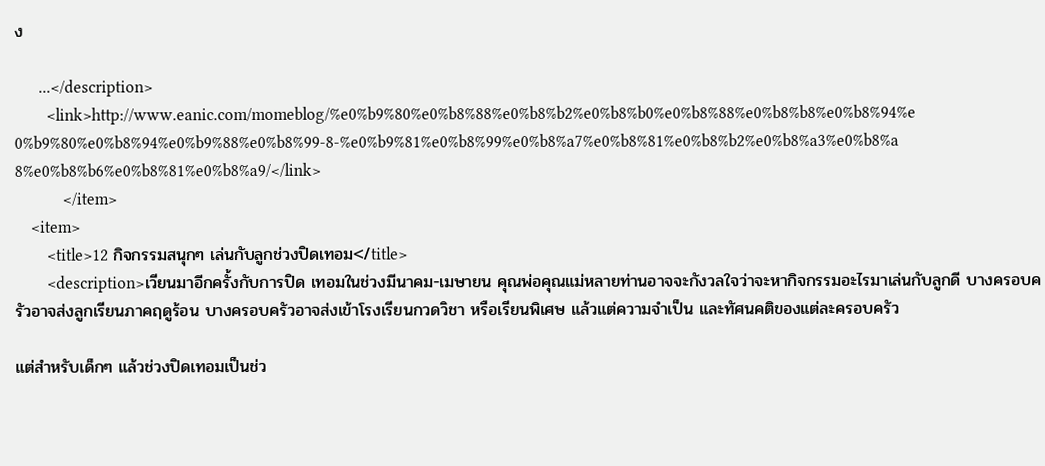ง

      ...</description>
        <link>http://www.eanic.com/momeblog/%e0%b9%80%e0%b8%88%e0%b8%b2%e0%b8%b0%e0%b8%88%e0%b8%b8%e0%b8%94%e0%b9%80%e0%b8%94%e0%b9%88%e0%b8%99-8-%e0%b9%81%e0%b8%99%e0%b8%a7%e0%b8%81%e0%b8%b2%e0%b8%a3%e0%b8%a8%e0%b8%b6%e0%b8%81%e0%b8%a9/</link>
            </item>
    <item>
        <title>12 กิจกรรมสนุกๆ เล่นกับลูกช่วงปิดเทอม</title>
        <description>เวียนมาอีกครั้งกับการปิด เทอมในช่วงมีนาคม-เมษายน คุณพ่อคุณแม่หลายท่านอาจจะกังวลใจว่าจะหากิจกรรมอะไรมาเล่นกับลูกดี บางครอบครัวอาจส่งลูกเรียนภาคฤดูร้อน บางครอบครัวอาจส่งเข้าโรงเรียนกวดวิชา หรือเรียนพิเศษ แล้วแต่ความจำเป็น และทัศนคติของแต่ละครอบครัว

แต่สำหรับเด็กๆ แล้วช่วงปิดเทอมเป็นช่ว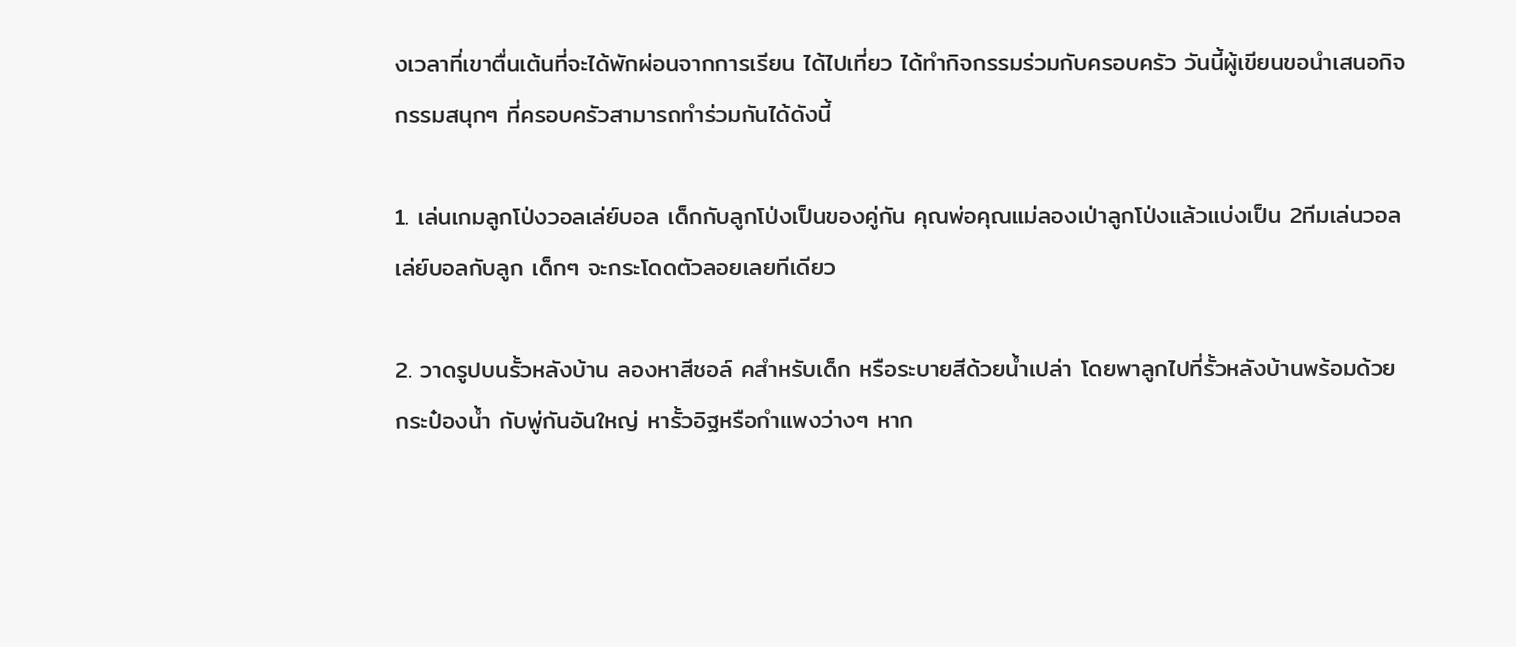งเวลาที่เขาตื่นเต้นที่จะได้พักผ่อนจากการเรียน ได้ไปเที่ยว ได้ทำกิจกรรมร่วมกับครอบครัว วันนี้ผู้เขียนขอนำเสนอกิจกรรมสนุกๆ ที่ครอบครัวสามารถทำร่วมกันได้ดังนี้

1. เล่นเกมลูกโป่งวอลเล่ย์บอล เด็กกับลูกโป่งเป็นของคู่กัน คุณพ่อคุณแม่ลองเป่าลูกโป่งแล้วแบ่งเป็น 2ทีมเล่นวอลเล่ย์บอลกับลูก เด็กๆ จะกระโดดตัวลอยเลยทีเดียว

2. วาดรูปบนรั้วหลังบ้าน ลองหาสีชอล์ คสำหรับเด็ก หรือระบายสีด้วยน้ำเปล่า โดยพาลูกไปที่รั้วหลังบ้านพร้อมด้วยกระป๋องน้ำ กับพู่กันอันใหญ่ หารั้วอิฐหรือกำแพงว่างๆ หาก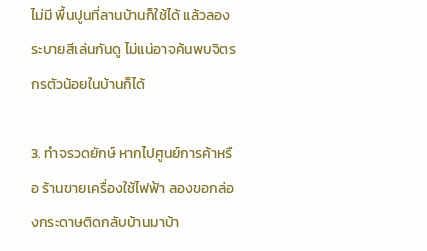ไม่มี พื้นปูนที่ลานบ้านก็ใช้ได้ แล้วลองระบายสีเล่นกันดู ไม่แน่อาจค้นพบจิตรกรตัวน้อยในบ้านก็ได้

3. ทำจรวดยักษ์ หากไปศูนย์การค้าหรือ ร้านขายเครื่องใช้ไฟฟ้า ลองขอกล่องกระดาษติดกลับบ้านมาบ้า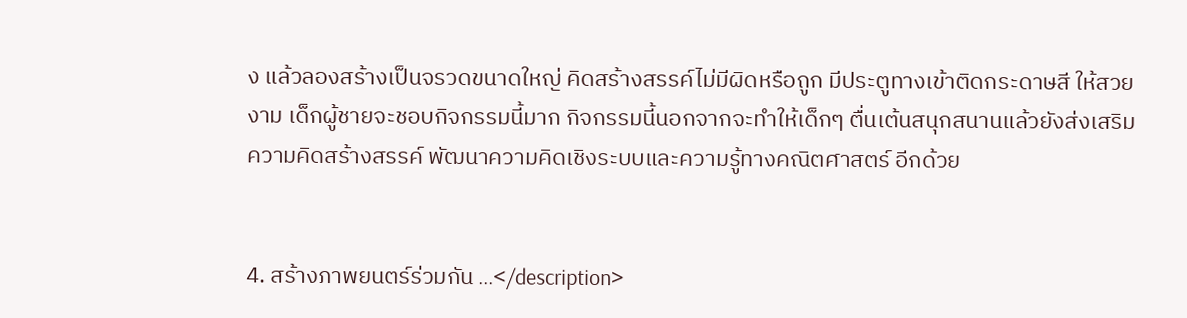ง แล้วลองสร้างเป็นจรวดขนาดใหญ่ คิดสร้างสรรค์ไม่มีผิดหรือถูก มีประตูทางเข้าติดกระดาษสี ให้สวยงาม เด็กผู้ชายจะชอบกิจกรรมนี้มาก กิจกรรมนี้นอกจากจะทำให้เด็กๆ ตื่นเต้นสนุกสนานแล้วยังส่งเสริมความคิดสร้างสรรค์ พัฒนาความคิดเชิงระบบและความรู้ทางคณิตศาสตร์ อีกด้วย


4. สร้างภาพยนตร์ร่วมกัน ...</description>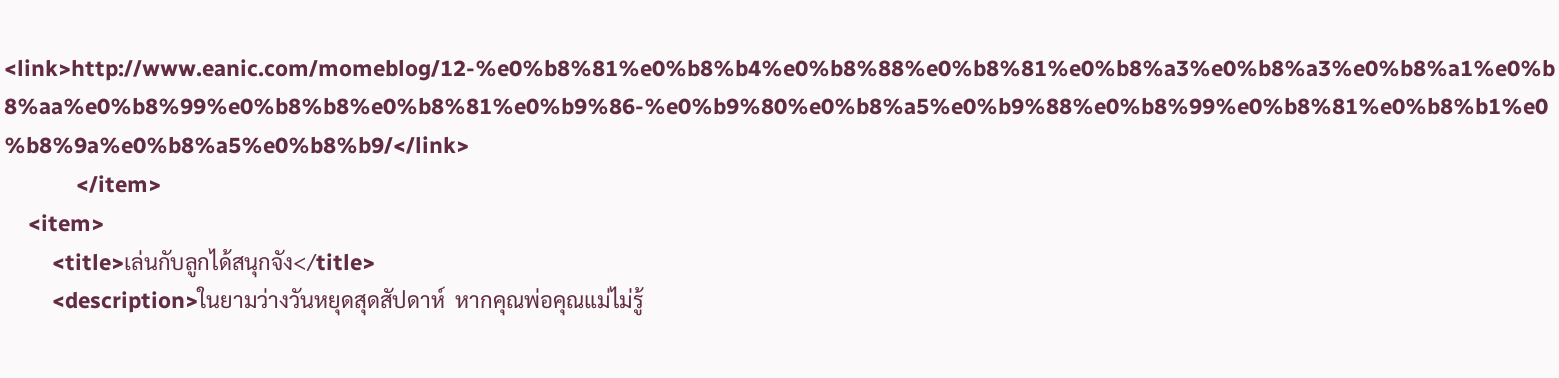<link>http://www.eanic.com/momeblog/12-%e0%b8%81%e0%b8%b4%e0%b8%88%e0%b8%81%e0%b8%a3%e0%b8%a3%e0%b8%a1%e0%b8%aa%e0%b8%99%e0%b8%b8%e0%b8%81%e0%b9%86-%e0%b9%80%e0%b8%a5%e0%b9%88%e0%b8%99%e0%b8%81%e0%b8%b1%e0%b8%9a%e0%b8%a5%e0%b8%b9/</link>
            </item>
    <item>
        <title>เล่นกับลูกได้สนุกจัง</title>
        <description>ในยามว่างวันหยุดสุดสัปดาห์  หากคุณพ่อคุณแม่ไม่รู้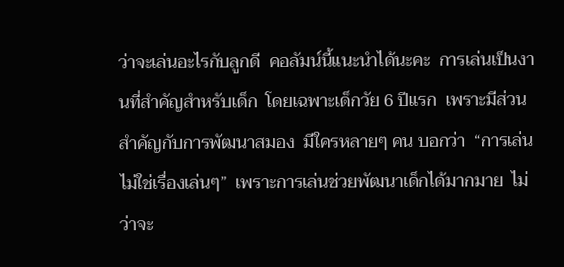ว่าจะเล่นอะไรกับลูกดี  คอลัมน์นี้แนะนำได้นะคะ  การเล่นเป็นงานที่สำคัญสำหรับเด็ก  โดยเฉพาะเด็กวัย 6 ปีแรก  เพราะมีส่วนสำคัญกับการพัฒนาสมอง  มีใครหลายๆ คน บอกว่า  “การเล่น ไม่ใช่เรื่องเล่นๆ”  เพราะการเล่นช่วยพัฒนาเด็กได้มากมาย  ไม่ว่าจะ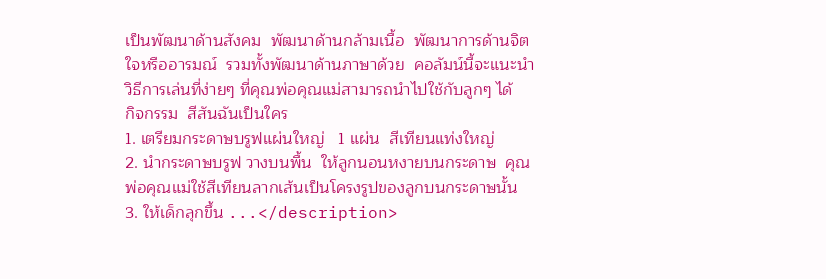เป็นพัฒนาด้านสังคม  พัฒนาด้านกล้ามเนื้อ  พัฒนาการด้านจิตใจหรืออารมณ์  รวมทั้งพัฒนาด้านภาษาด้วย  คอลัมน์นี้จะแนะนำวิธีการเล่นที่ง่ายๆ ที่คุณพ่อคุณแม่สามารถนำไปใช้กับลูกๆ ได้
กิจกรรม  สีสันฉันเป็นใคร
1. เตรียมกระดาษบรูฟแผ่นใหญ่   1 แผ่น  สีเทียนแท่งใหญ่
2. นำกระดาษบรูฟ วางบนพื้น  ให้ลูกนอนหงายบนกระดาษ  คุณพ่อคุณแม่ใช้สีเทียนลากเส้นเป็นโครงรูปของลูกบนกระดาษนั้น
3. ให้เด็กลุกขึ้น ...</description>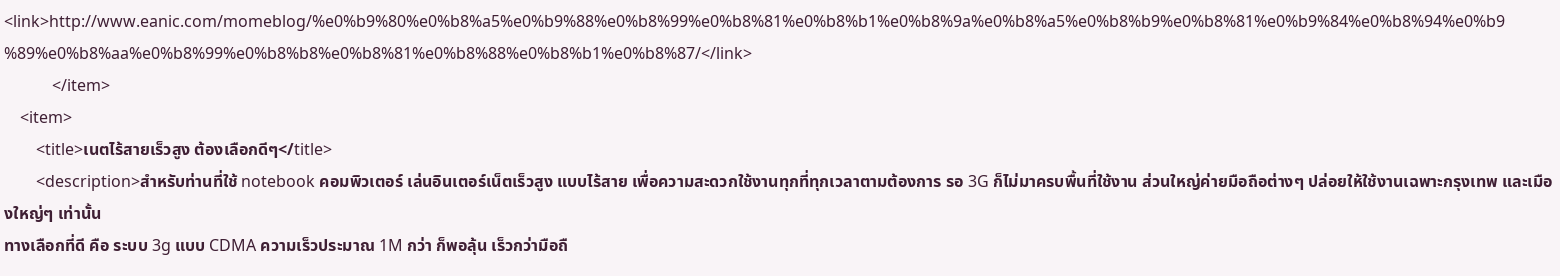<link>http://www.eanic.com/momeblog/%e0%b9%80%e0%b8%a5%e0%b9%88%e0%b8%99%e0%b8%81%e0%b8%b1%e0%b8%9a%e0%b8%a5%e0%b8%b9%e0%b8%81%e0%b9%84%e0%b8%94%e0%b9%89%e0%b8%aa%e0%b8%99%e0%b8%b8%e0%b8%81%e0%b8%88%e0%b8%b1%e0%b8%87/</link>
            </item>
    <item>
        <title>เนตไร้สายเร็วสูง ต้องเลือกดีๆ</title>
        <description>สำหรับท่านที่ใช้ notebook คอมพิวเตอร์ เล่นอินเตอร์เน็ตเร็วสูง แบบไร้สาย เพื่อความสะดวกใช้งานทุกที่ทุกเวลาตามต้องการ รอ 3G ก็ไม่มาครบพื้นที่ใช้งาน ส่วนใหญ่ค่ายมือถือต่างๆ ปล่อยให้ใช้งานเฉพาะกรุงเทพ และเมืองใหญ่ๆ เท่านั้น
ทางเลือกที่ดี คือ ระบบ 3g แบบ CDMA ความเร็วประมาณ 1M กว่า ก็พอลุ้น เร็วกว่ามือถื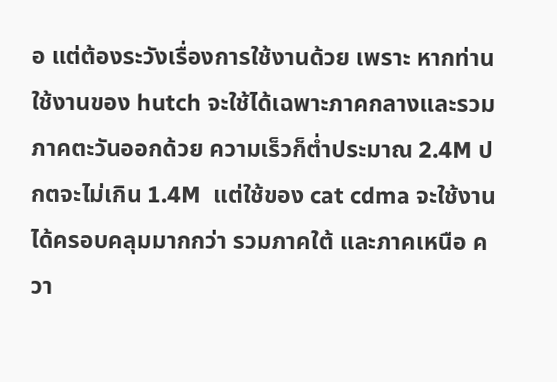อ แต่ต้องระวังเรื่องการใช้งานด้วย เพราะ หากท่านใช้งานของ hutch จะใช้ได้เฉพาะภาคกลางและรวมภาคตะวันออกด้วย ความเร็วก็ต่ำประมาณ 2.4M ปกตจะไม่เกิน 1.4M  แต่ใช้ของ cat cdma จะใช้งานได้ครอบคลุมมากกว่า รวมภาคใต้ และภาคเหนือ ควา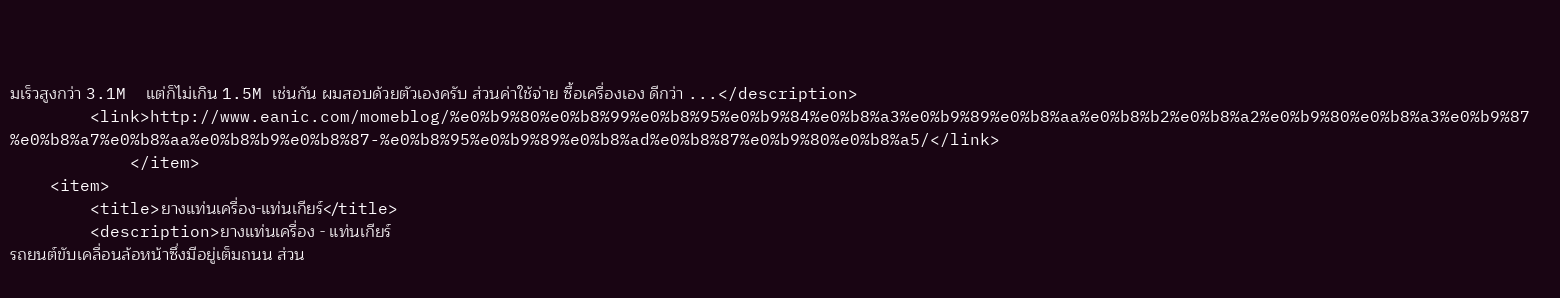มเร็วสูงกว่า 3.1M  แต่ก็ไม่เกิน 1.5M เช่นกัน ผมสอบด้วยตัวเองครับ ส่วนค่าใช้จ่าย ซื้อเครื่องเอง ดีกว่า ...</description>
        <link>http://www.eanic.com/momeblog/%e0%b9%80%e0%b8%99%e0%b8%95%e0%b9%84%e0%b8%a3%e0%b9%89%e0%b8%aa%e0%b8%b2%e0%b8%a2%e0%b9%80%e0%b8%a3%e0%b9%87%e0%b8%a7%e0%b8%aa%e0%b8%b9%e0%b8%87-%e0%b8%95%e0%b9%89%e0%b8%ad%e0%b8%87%e0%b9%80%e0%b8%a5/</link>
            </item>
    <item>
        <title>ยางแท่นเครื่อง-แท่นเกียร์</title>
        <description>ยางแท่นเครื่อง - แท่นเกียร์
รถยนต์ขับเคลื่อนล้อหน้าซึ่งมีอยู่เต็มถนน ส่วน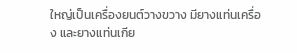ใหญ่เป็นเครื่องยนต์วางขวาง มียางแท่นเครื่อง และยางแท่นเกีย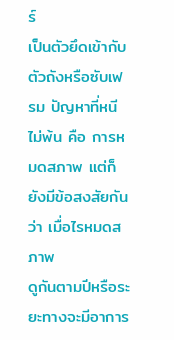ร์
เป็นตัวยึดเข้ากับตัวถังหรือซับเฟรม ปัญหาที่หนีไม่พ้น คือ การหมดสภาพ แต่ก็ยังมีข้อสงสัยกันว่า เมื่อไรหมดสภาพ
ดูกันตามปีหรือระยะทางจะมีอาการ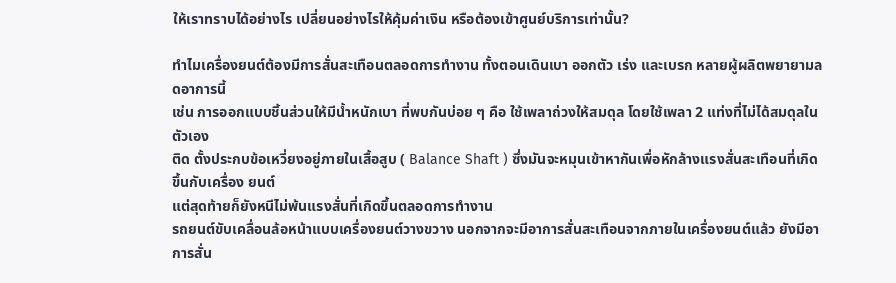ให้เราทราบได้อย่างไร เปลี่ยนอย่างไรให้คุ้มค่าเงิน หรือต้องเข้าศูนย์บริการเท่านั้น?

ทำไมเครื่องยนต์ต้องมีการสั่นสะเทือนตลอดการทำงาน ทั้งตอนเดินเบา ออกตัว เร่ง และเบรก หลายผู้ผลิตพยายามลดอาการนี้
เช่น การออกแบบชิ้นส่วนให้มีน้ำหนักเบา ที่พบกันบ่อย ๆ คือ ใช้เพลาถ่วงให้สมดุล โดยใช้เพลา 2 แท่งที่ไม่ได้สมดุลในตัวเอง
ติด ตั้งประกบข้อเหวี่ยงอยู่ภายในเสื้อสูบ ( Balance Shaft ) ซึ่งมันจะหมุนเข้าหากันเพื่อหักล้างแรงสั่นสะเทือนที่เกิดขึ้นกับเครื่อง ยนต์
แต่สุดท้ายก็ยังหนีไม่พ้นแรงสั่นที่เกิดขึ้นตลอดการทำงาน
รถยนต์ขับเคลื่อนล้อหน้าแบบเครื่องยนต์วางขวาง นอกจากจะมีอาการสั่นสะเทือนจากภายในเครื่องยนต์แล้ว ยังมีอาการสั่น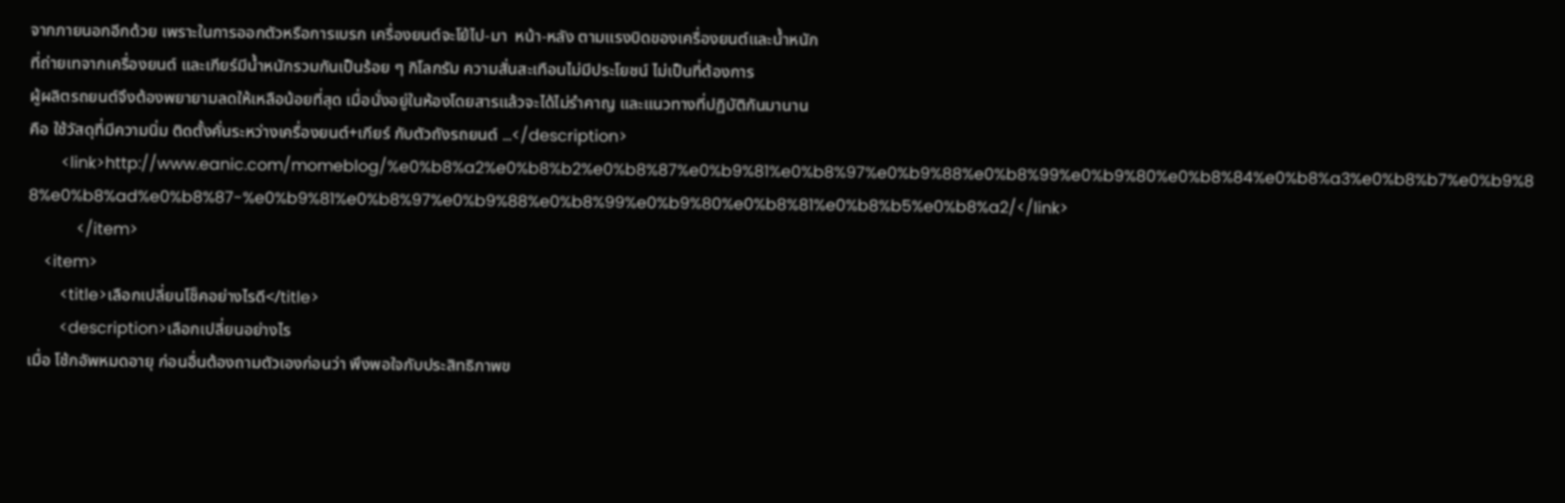จากภายนอกอีกด้วย เพราะในการออกตัวหรือการเบรก เครื่องยนต์จะโย้ไป-มา  หน้า-หลัง ตามแรงบิดของเครื่องยนต์และน้ำหนัก
ที่ถ่ายเทจากเครื่องยนต์ และเกียร์มีน้ำหนักรวมกันเป็นร้อย ๆ กิโลกรัม ความสั่นสะเทือนไม่มีประโยชน์ ไม่เป็นที่ต้องการ
ผู้ผลิตรถยนต์จึงต้องพยายามลดให้เหลือน้อยที่สุด เมื่อนั่งอยู่ในห้องโดยสารแล้วจะได้ไม่รำคาญ และแนวทางที่ปฏิบัติกันมานาน
คือ ใช้วัสดุที่มีความนิ่ม ติดตั้งคั่นระหว่างเครื่องยนต์+เกียร์ กับตัวถังรถยนต์ ...</description>
        <link>http://www.eanic.com/momeblog/%e0%b8%a2%e0%b8%b2%e0%b8%87%e0%b9%81%e0%b8%97%e0%b9%88%e0%b8%99%e0%b9%80%e0%b8%84%e0%b8%a3%e0%b8%b7%e0%b9%88%e0%b8%ad%e0%b8%87-%e0%b9%81%e0%b8%97%e0%b9%88%e0%b8%99%e0%b9%80%e0%b8%81%e0%b8%b5%e0%b8%a2/</link>
            </item>
    <item>
        <title>เลือกเปลี่ยนโช็คอย่างไรดี</title>
        <description>เลือกเปลี่ยนอย่างไร
เมื่อ โช้กอัพหมดอายุ ก่อนอื่นต้องถามตัวเองก่อนว่า พึงพอใจกับประสิทธิภาพข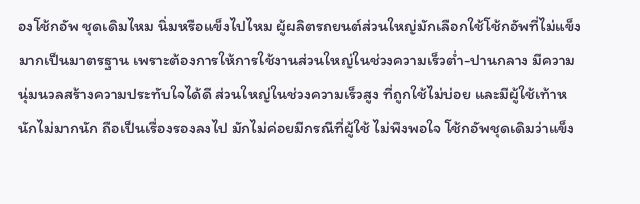องโช้กอัพ ชุดเดิมไหม นิ่มหรือแข็งไปไหม ผู้ผลิตรถยนต์ส่วนใหญ่มักเลือกใช้โช้กอัพที่ไม่แข็งมากเป็นมาตรฐาน เพราะต้องการให้การใช้งานส่วนใหญ่ในช่วงความเร็วต่ำ-ปานกลาง มีความนุ่มนวลสร้างความประทับใจได้ดี ส่วนใหญ่ในช่วงความเร็วสูง ที่ถูกใช้ไม่บ่อย และมีผู้ใช้เท้าหนักไม่มากนัก ถือเป็นเรื่องรองลงไป มักไม่ค่อยมีกรณีที่ผู้ใช้ ไม่พึงพอใจ โช้กอัพชุดเดิมว่าแข็ง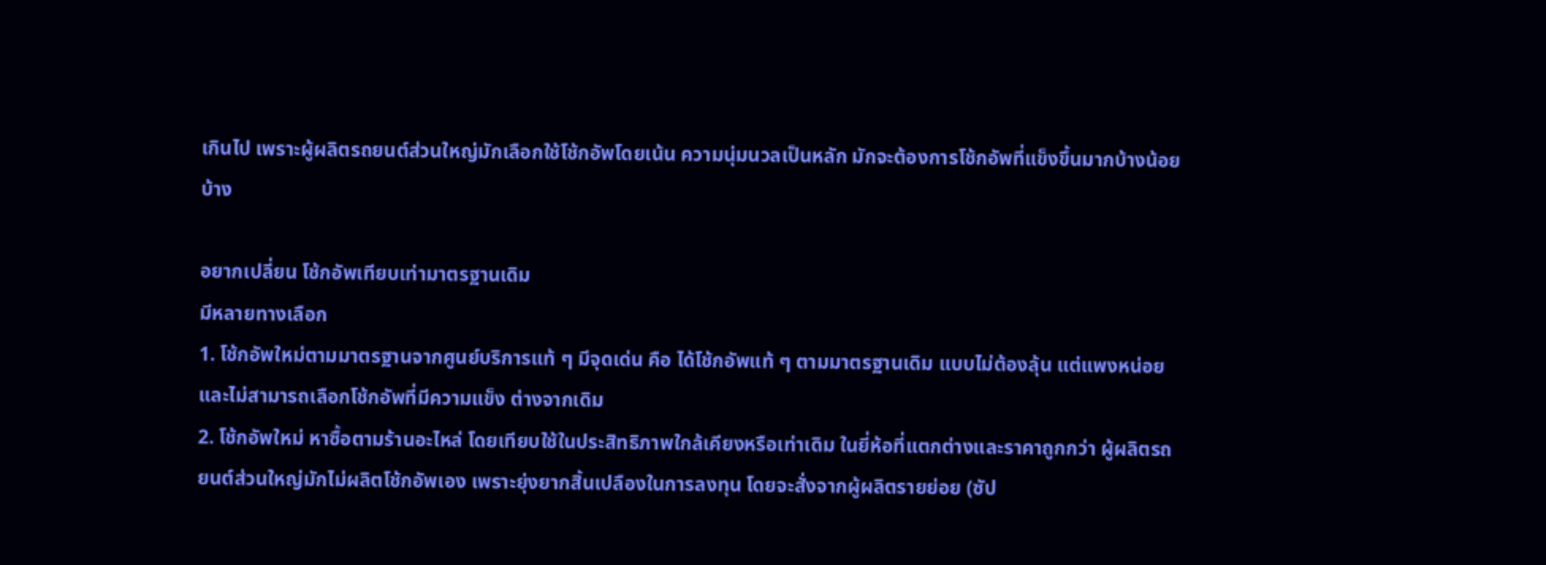เกินไป เพราะผู้ผลิตรถยนต์ส่วนใหญ่มักเลือกใช้โช้กอัพโดยเน้น ความนุ่มนวลเป็นหลัก มักจะต้องการโช้กอัพที่แข็งขึ้นมากบ้างน้อยบ้าง

อยากเปลี่ยน โช้กอัพเทียบเท่ามาตรฐานเดิม
มีหลายทางเลือก
1. โช้กอัพใหม่ตามมาตรฐานจากศูนย์บริการแท้ ๆ มีจุดเด่น คือ ได้โช้กอัพแท้ ๆ ตามมาตรฐานเดิม แบบไม่ต้องลุ้น แต่แพงหน่อยและไม่สามารถเลือกโช้กอัพที่มีความแข็ง ต่างจากเดิม
2. โช้กอัพใหม่ หาซื้อตามร้านอะไหล่ โดยเทียบใช้ในประสิทธิภาพใกล้เคียงหรือเท่าเดิม ในยี่ห้อที่แตกต่างและราคาถูกกว่า ผู้ผลิตรถยนต์ส่วนใหญ่มักไม่ผลิตโช้กอัพเอง เพราะยุ่งยากสิ้นเปลืองในการลงทุน โดยจะสั่งจากผู้ผลิตรายย่อย (ซัป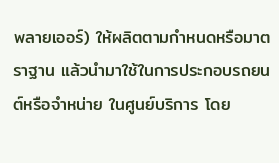พลายเออร์) ให้ผลิตตามกำหนดหรือมาตราฐาน แล้วนำมาใช้ในการประกอบรถยนต์หรือจำหน่าย ในศูนย์บริการ โดย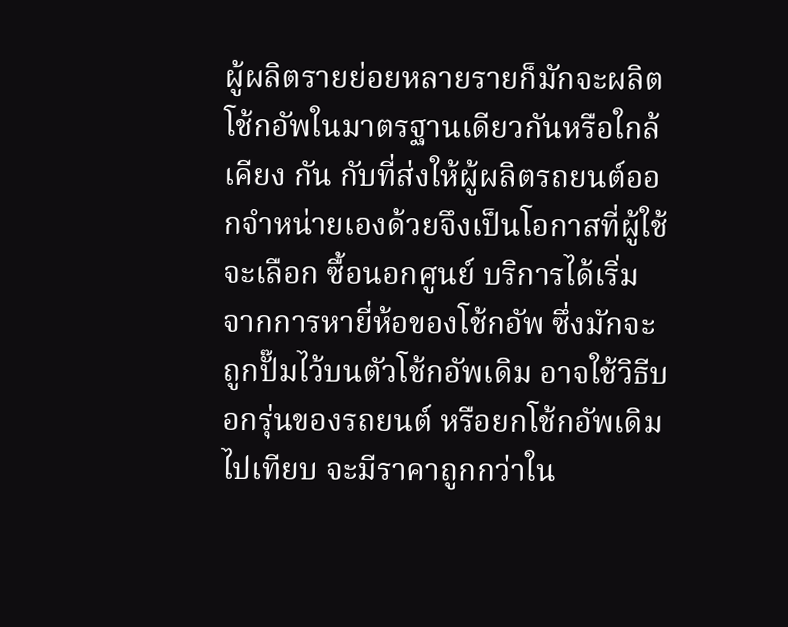ผู้ผลิตรายย่อยหลายรายก็มักจะผลิตโช้กอัพในมาตรฐานเดียวกันหรือใกล้เคียง กัน กับที่ส่งให้ผู้ผลิตรถยนต์ออกจำหน่ายเองด้วยจึงเป็นโอกาสที่ผู้ใช้จะเลือก ซื้อนอกศูนย์ บริการได้เริ่มจากการหายี่ห้อของโช้กอัพ ซึ่งมักจะถูกปั๊มไว้บนตัวโช้กอัพเดิม อาจใช้วิธีบอกรุ่นของรถยนต์ หรือยกโช้กอัพเดิมไปเทียบ จะมีราคาถูกกว่าใน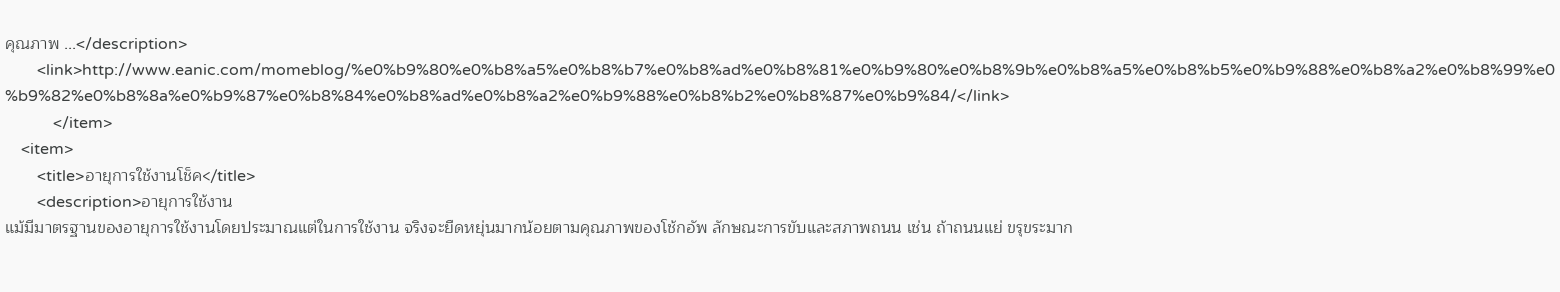คุณภาพ ...</description>
        <link>http://www.eanic.com/momeblog/%e0%b9%80%e0%b8%a5%e0%b8%b7%e0%b8%ad%e0%b8%81%e0%b9%80%e0%b8%9b%e0%b8%a5%e0%b8%b5%e0%b9%88%e0%b8%a2%e0%b8%99%e0%b9%82%e0%b8%8a%e0%b9%87%e0%b8%84%e0%b8%ad%e0%b8%a2%e0%b9%88%e0%b8%b2%e0%b8%87%e0%b9%84/</link>
            </item>
    <item>
        <title>อายุการใช้งานโช็ค</title>
        <description>อายุการใช้งาน
แม้มีมาตรฐานของอายุการใช้งานโดยประมาณแต่ในการใช้งาน จริงจะยืดหยุ่นมากน้อยตามคุณภาพของโช้กอัพ ลักษณะการขับและสภาพถนน เช่น ถ้าถนนแย่ ขรุขระมาก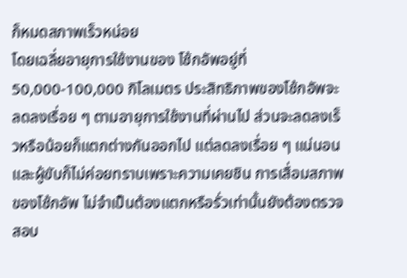ก็หมดสภาพเร็วหน่อย
โดยเฉลี่ยอายุการใช้งานของ โช้กอัพอยู่ที่ 50,000-100,000 กิโลเมตร ประสิทธิภาพของโช้กอัพจะลดลงเรื่อย ๆ ตามอายุการใช้งานที่ผ่านไป ส่วนจะลดลงเร็วหรือน้อยก็แตกต่างกันออกไป แต่ลดลงเรื่อย ๆ แน่นอน และผู้ขับก็ไม่ค่อยทราบเพราะความเคยชิน การเสื่อมสภาพของโช้กอัพ ไม่จำเป็นต้องแตกหรือรั่วเท่านั้นยังต้องตรวจสอบ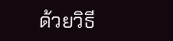ด้วยวิธี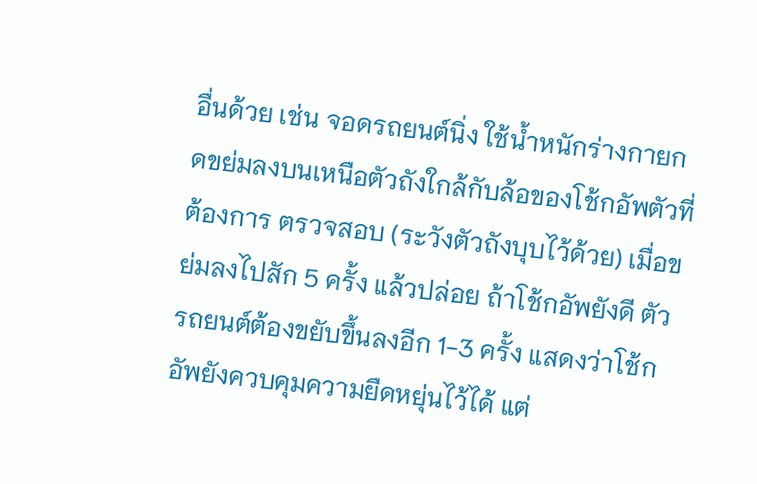อื่นด้วย เช่น จอดรถยนต์นิ่ง ใช้น้ำหนักร่างกายกดขย่มลงบนเหนือตัวถังใกล้กับล้อของโช้กอัพตัวที่ต้องการ ตรวจสอบ (ระวังตัวถังบุบไว้ด้วย) เมื่อขย่มลงไปสัก 5 ครั้ง แล้วปล่อย ถ้าโช้กอัพยังดี ตัวรถยนต์ต้องขยับขึ้นลงอีก 1-3 ครั้ง แสดงว่าโช้กอัพยังควบคุมความยืดหยุ่นไว้ได้ แต่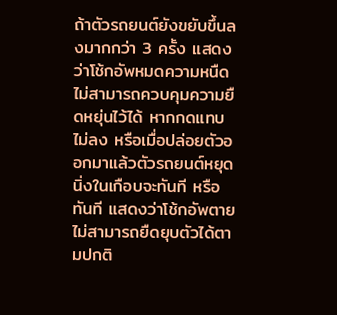ถ้าตัวรถยนต์ยังขยับขึ้นลงมากกว่า 3 ครั้ง แสดงว่าโช้กอัพหมดความหนืด ไม่สามารถควบคุมความยืดหยุ่นไว้ได้ หากกดแทบไม่ลง หรือเมื่อปล่อยตัวออกมาแล้วตัวรถยนต์หยุดนิ่งในเกือบจะทันที หรือทันที แสดงว่าโช้กอัพตาย ไม่สามารถยืดยุบตัวได้ตามปกติ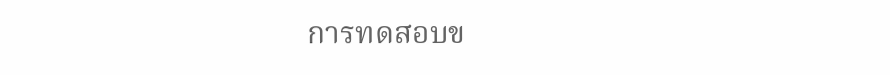การทดสอบข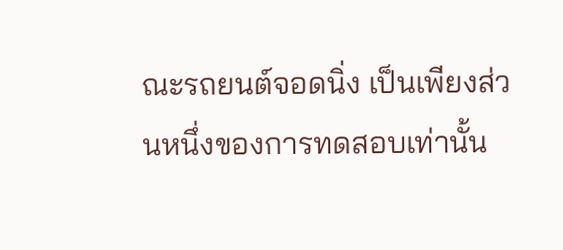ณะรถยนต์จอดนิ่ง เป็นเพียงส่วนหนึ่งของการทดสอบเท่านั้น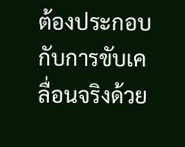ต้องประกอบกับการขับเคลื่อนจริงด้วย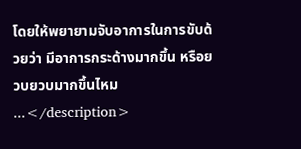โดยให้พยายามจับอาการในการขับด้วยว่า มีอาการกระด้างมากขึ้น หรือยวบยวบมากขึ้นไหม ...</description>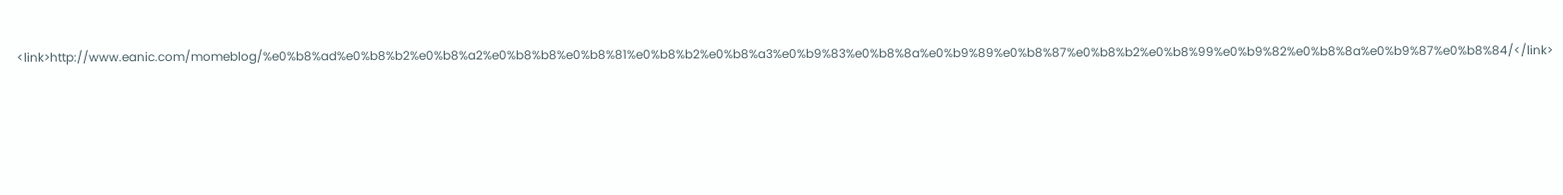<link>http://www.eanic.com/momeblog/%e0%b8%ad%e0%b8%b2%e0%b8%a2%e0%b8%b8%e0%b8%81%e0%b8%b2%e0%b8%a3%e0%b9%83%e0%b8%8a%e0%b9%89%e0%b8%87%e0%b8%b2%e0%b8%99%e0%b9%82%e0%b8%8a%e0%b9%87%e0%b8%84/</link>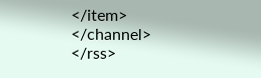</item>
</channel>
</rss>